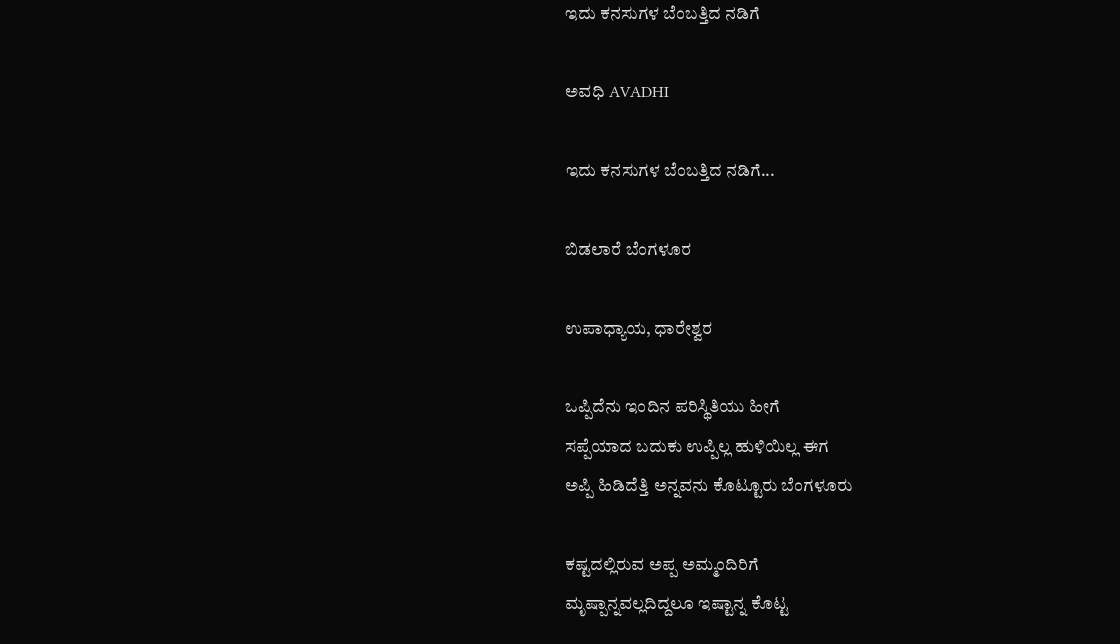ಇದು ಕನಸುಗಳ ಬೆಂಬತ್ತಿದ ನಡಿಗೆ‍

ಅವಧಿ AVADHI

ಇದು ಕನಸುಗಳ ಬೆಂಬತ್ತಿದ ನಡಿಗೆ...

ಬಿಡಲಾರೆ ಬೆಂಗಳೂರ

ಉಪಾಧ್ಯಾಯ, ಧಾರೇಶ್ವರ

ಒಪ್ಪಿದೆನು ಇಂದಿನ ಪರಿಸ್ಥಿತಿಯು ಹೀಗೆ
ಸಪ್ಪೆಯಾದ ಬದುಕು ಉಪ್ಪಿಲ್ಲ ಹುಳಿಯಿಲ್ಲ ಈಗ
ಅಪ್ಪಿ ಹಿಡಿದೆತ್ತಿ ಅನ್ನವನು ಕೊಟ್ಟೂರು ಬೆಂಗಳೂರು

ಕಷ್ಟದಲ್ಲಿರುವ ಅಪ್ಪ ಅಮ್ಮಂದಿರಿಗೆ
ಮೃಷ್ಪಾನ್ನವಲ್ಲದಿದ್ದಲೂ ಇಷ್ಟಾನ್ನ ಕೊಟ್ಟ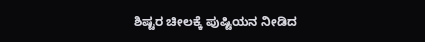ಶಿಷ್ಟರ ಚೀಲಕ್ಕೆ ಪುಷ್ಟಿಯನ ನೀಡಿದ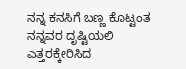ನನ್ನ ಕನಸಿಗೆ ಬಣ್ಣ ಕೊಟ್ಟಂತ
ನನ್ನವರ ದೃಷ್ಟಿಯಲಿ ಎತ್ತರಕ್ಕೇರಿಸಿದ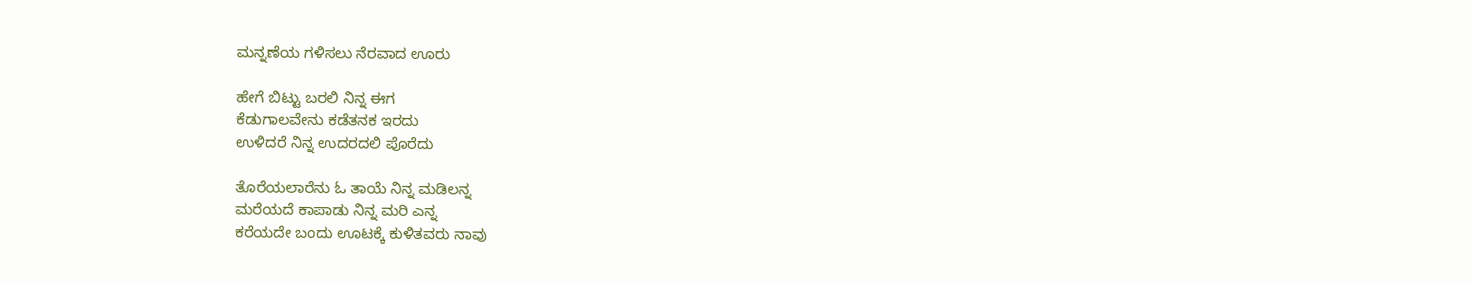ಮನ್ನಣೆಯ ಗಳಿಸಲು ನೆರವಾದ ಊರು

ಹೇಗೆ ಬಿಟ್ಟು ಬರಲಿ ನಿನ್ನ ಈಗ
ಕೆಡುಗಾಲವೇನು ಕಡೆತನಕ ಇರದು
ಉಳಿದರೆ ನಿನ್ನ ಉದರದಲಿ ಪೊರೆದು

ತೊರೆಯಲಾರೆನು ಓ ತಾಯೆ ನಿನ್ನ ಮಡಿಲನ್ನ
ಮರೆಯದೆ ಕಾಪಾಡು ನಿನ್ನ ಮರಿ ಎನ್ನ
ಕರೆಯದೇ ಬಂದು ಊಟಕ್ಕೆ ಕುಳಿತವರು ನಾವು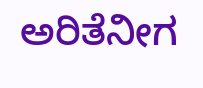ಅರಿತೆನೀಗ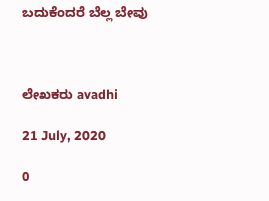ಬದುಕೆಂದರೆ ಬೆಲ್ಲ ಬೇವು



ಲೇಖಕರು avadhi

21 July, 2020

0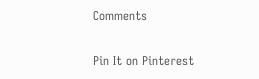Comments

Pin It on Pinterest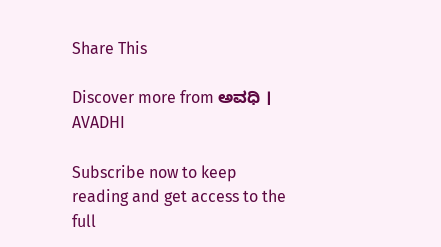Share This

Discover more from ಅವಧಿ । AVADHI

Subscribe now to keep reading and get access to the full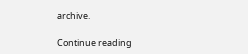archive.

Continue reading